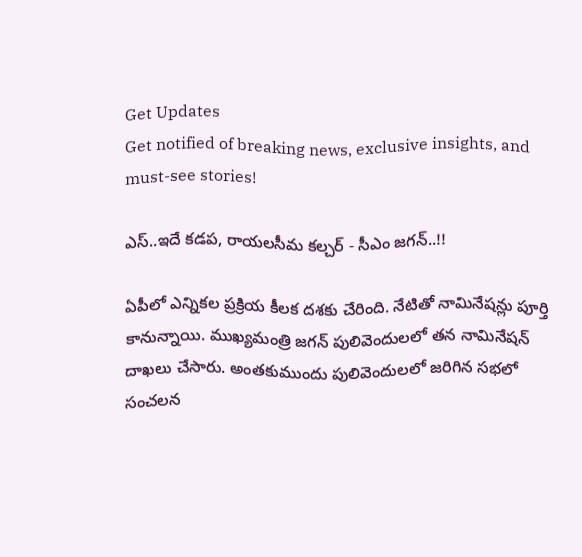Get Updates
Get notified of breaking news, exclusive insights, and must-see stories!

ఎస్..ఇదే కడప, రాయలసీమ కల్చర్ - సీఎం జగన్..!!

ఏపీలో ఎన్నికల ప్రక్రియ కీలక దశకు చేరింది. నేటితో నామినేషన్లు పూర్తి కానున్నాయి. ముఖ్యమంత్రి జగన్ పులివెందులలో తన నామినేషన్ దాఖలు చేసారు. అంతకుముందు పులివెందులలో జరిగిన సభలో సంచలన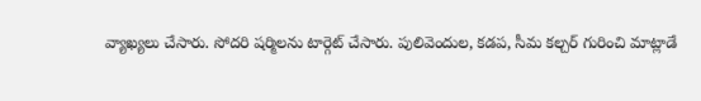వ్యాఖ్యలు చేసారు. సోదరి షర్మిలను టార్గెట్ చేసారు. పులివెందుల, కడప, సీమ కల్చర్ గురించి మాట్లాడే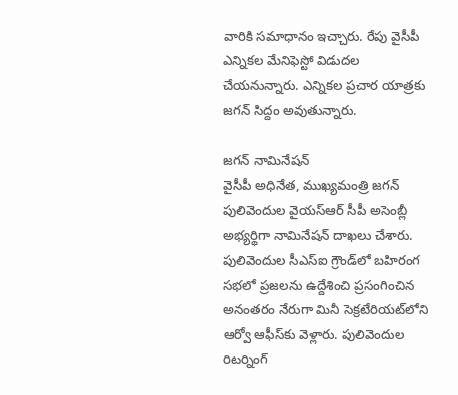వారికి సమాధానం ఇచ్చారు. రేపు వైసీపీ ఎన్నికల మేనిఫెస్టో విడుదల చేయనున్నారు. ఎన్నికల ప్రచార యాత్రకు జగన్ సిద్దం అవుతున్నారు.

జగన్ నామినేషన్
వైసీపీ అధినేత, ముఖ్యమంత్రి జగన్ పులివెందుల వైయ‌స్ఆర్ సీపీ అసెంబ్లీ అభ్యర్థిగా నామినేషన్‌ దాఖలు చేశారు. పులివెందుల సీఎస్ఐ గ్రౌండ్‌లో బ‌హిరంగ స‌భ‌లో ప్ర‌జ‌ల‌ను ఉద్దేశించి ప్ర‌సంగించిన అనంత‌రం నేరుగా మినీ సెక్రటేరియట్‌లోని ఆర్వో ఆఫీస్‌కు వెళ్లారు. పులివెందుల రిటర్నింగ్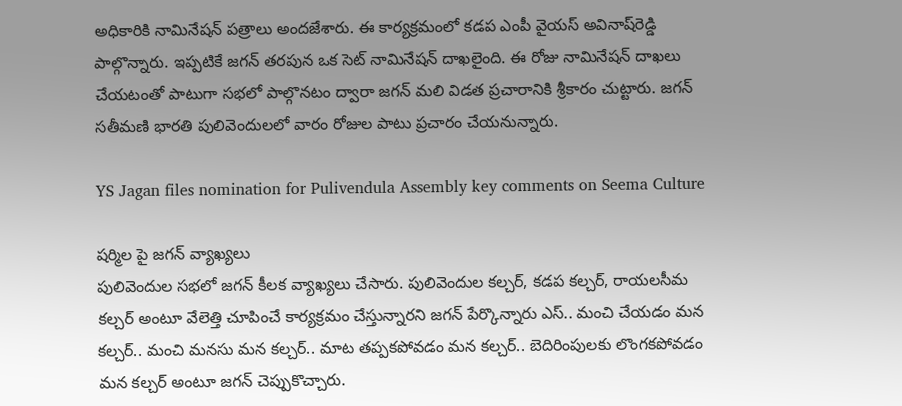అధికారికి నామినేషన్ పత్రాలు అందజేశారు. ఈ కార్యక్రమంలో కడప ఎంపీ వైయ‌స్ అవినాష్‌రెడ్డి పాల్గొన్నారు. ఇప్పటికే జగన్ తరపున ఒక సెట్ నామినేషన్ దాఖలైంది. ఈ రోజు నామినేషన్ దాఖలు చేయటంతో పాటుగా సభలో పాల్గొనటం ద్వారా జగన్ మలి విడత ప్రచారానికి శ్రీకారం చుట్టారు. జగన్ సతీమణి భారతి పులివెందులలో వారం రోజుల పాటు ప్రచారం చేయనున్నారు.

YS Jagan files nomination for Pulivendula Assembly key comments on Seema Culture

షర్మిల పై జగన్ వ్యాఖ్యలు
పులివెందుల సభలో జగన్ కీలక వ్యాఖ్యలు చేసారు. పులివెందుల కల్చర్, కడప కల్చర్, రాయలసీమ కల్చర్‌ అంటూ వేలెత్తి చూపించే కార్యక్రమం చేస్తున్నారని జగన్ పేర్కొన్నారు ఎస్.. మంచి చేయడం మన కల్చర్‌.. మంచి మనసు మన కల్చర్‌.. మాట తప్పకపోవడం మన కల్చర్‌.. బెదిరింపులకు లొంగకపోవడం మన కల్చర్‌ అంటూ జగన్ చెప్పుకొచ్చారు.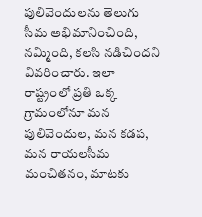పులివెందులను తెలుగు సీమ అభిమానించింది, నమ్మింది, కలసి నడిచిందని వివరించారు. ఇలా రాష్ట్రంలో ప్రతి ఒక్క గ్రామంలోనూ మన పులివెందుల, మన కడప, మన రాయలసీమ మంచితనం, మాటకు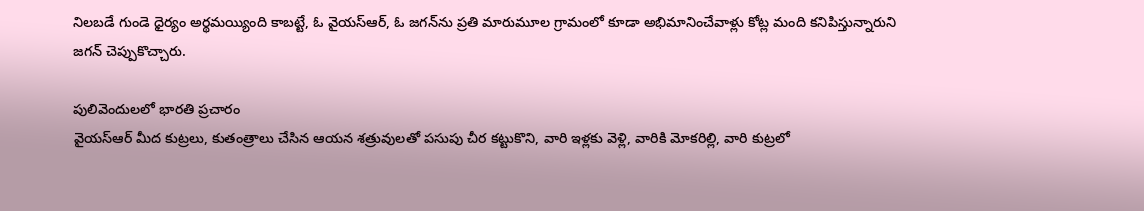నిలబడే గుండె ధైర్యం అర్థమయ్యింది కాబట్టే, ఓ వైయస్‌ఆర్, ఓ జగన్‌ను ప్రతి మారుమూల గ్రామంలో కూడా అభిమానించేవాళ్లు కోట్ల మంది కనిపిస్తున్నారుని జగన్ చెప్పుకొచ్చారు.

పులివెందులలో భారతి ప్రచారం
వైయస్‌ఆర్‌ మీద కుట్రలు, కుతంత్రాలు చేసిన ఆయన శత్రువులతో పసుపు చీర కట్టుకొని, వారి ఇళ్లకు వెళ్లి, వారికి మోకరిల్లి, వారి కుట్రలో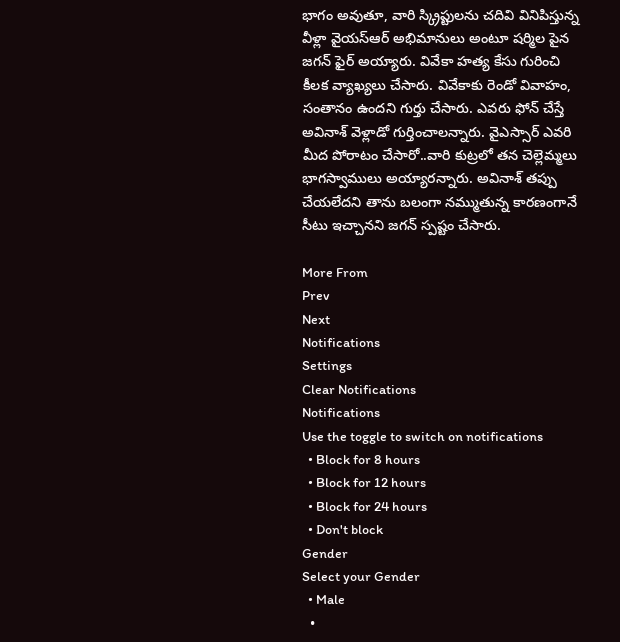భాగం అవుతూ, వారి స్క్రిప్టులను చదివి వినిపిస్తున్న వీళ్లా వైయస్‌ఆర్‌ అభిమానులు అంటూ షర్మిల పైన జగన్ ఫైర్ అయ్యారు. వివేకా హత్య కేసు గురించి కీలక వ్యాఖ్యలు చేసారు. వివేకాకు రెండో వివాహం, సంతానం ఉందని గుర్తు చేసారు. ఎవరు ఫోన్ చేస్తే అవినాశ్ వెళ్లాడో గుర్తించాలన్నారు. వైఎస్సార్ ఎవరి మీద పోరాటం చేసారో..వారి కుట్రలో తన చెల్లెమ్మలు భాగస్వాములు అయ్యారన్నారు. అవినాశ్ తప్పు చేయలేదని తాను బలంగా నమ్ముతున్న కారణంగానే సీటు ఇచ్చానని జగన్ స్పష్టం చేసారు.

More From
Prev
Next
Notifications
Settings
Clear Notifications
Notifications
Use the toggle to switch on notifications
  • Block for 8 hours
  • Block for 12 hours
  • Block for 24 hours
  • Don't block
Gender
Select your Gender
  • Male
  •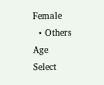Female
  • Others
Age
Select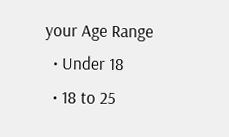your Age Range
  • Under 18
  • 18 to 25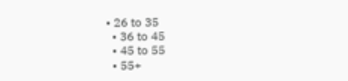• 26 to 35
  • 36 to 45
  • 45 to 55
  • 55+